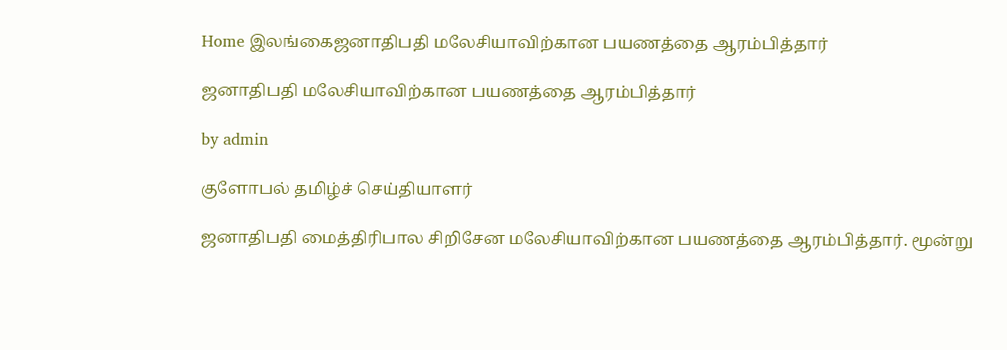Home இலங்கைஜனாதிபதி மலேசியாவிற்கான பயணத்தை ஆரம்பித்தார்

ஜனாதிபதி மலேசியாவிற்கான பயணத்தை ஆரம்பித்தார்

by admin

குளோபல் தமிழ்ச் செய்தியாளர்

ஜனாதிபதி மைத்திரிபால சிறிசேன மலேசியாவிற்கான பயணத்தை ஆரம்பித்தார். மூன்று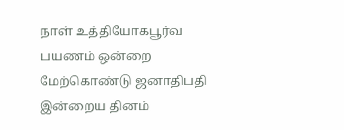நாள் உத்தியோகபூர்வ பயணம் ஒன்றை  மேற்கொண்டு ஜனாதிபதி இன்றைய தினம்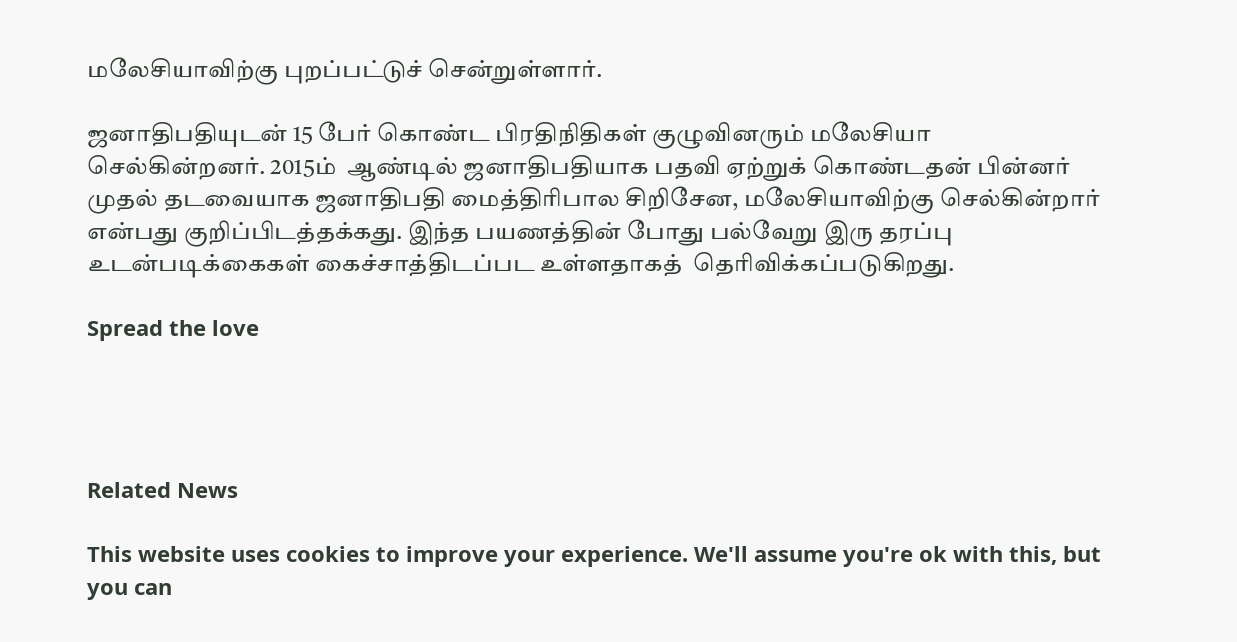மலேசியாவிற்கு புறப்பட்டுச் சென்றுள்ளார்.

ஜனாதிபதியுடன் 15 பேர் கொண்ட பிரதிநிதிகள் குழுவினரும் மலேசியா செல்கின்றனர். 2015ம்  ஆண்டில் ஜனாதிபதியாக பதவி ஏற்றுக் கொண்டதன் பின்னர் முதல் தடவையாக ஜனாதிபதி மைத்திரிபால சிறிசேன, மலேசியாவிற்கு செல்கின்றார் என்பது குறிப்பிடத்தக்கது. இந்த பயணத்தின் போது பல்வேறு இரு தரப்பு உடன்படிக்கைகள் கைச்சாத்திடப்பட உள்ளதாகத்  தெரிவிக்கப்படுகிறது.

Spread the love




Related News

This website uses cookies to improve your experience. We'll assume you're ok with this, but you can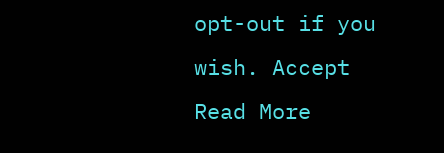opt-out if you wish. Accept Read More